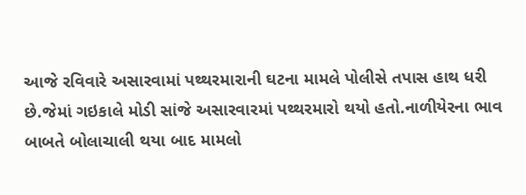આજે રવિવારે અસારવામાં પથ્થરમારાની ઘટના મામલે પોલીસે તપાસ હાથ ધરી છે.જેમાં ગઇકાલે મોડી સાંજે અસારવારમાં પથ્થરમારો થયો હતો.નાળીયેરના ભાવ બાબતે બોલાચાલી થયા બાદ મામલો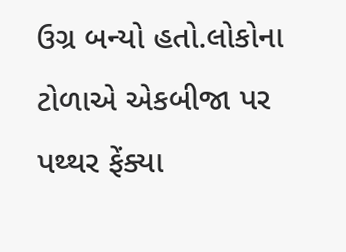ઉગ્ર બન્યો હતો.લોકોના ટોળાએ એકબીજા પર પથ્થર ફેંક્યા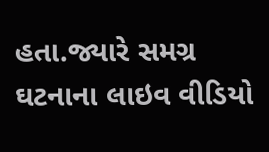હતા.જ્યારે સમગ્ર ઘટનાના લાઇવ વીડિયો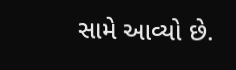સામે આવ્યો છે.